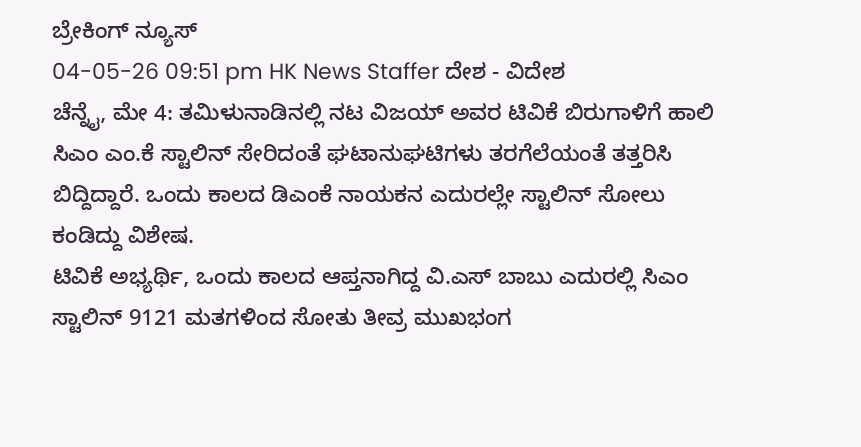ಬ್ರೇಕಿಂಗ್ ನ್ಯೂಸ್
04-05-26 09:51 pm HK News Staffer ದೇಶ - ವಿದೇಶ
ಚೆನ್ನೈ, ಮೇ 4: ತಮಿಳುನಾಡಿನಲ್ಲಿ ನಟ ವಿಜಯ್ ಅವರ ಟಿವಿಕೆ ಬಿರುಗಾಳಿಗೆ ಹಾಲಿ ಸಿಎಂ ಎಂ.ಕೆ ಸ್ಟಾಲಿನ್ ಸೇರಿದಂತೆ ಘಟಾನುಘಟಿಗಳು ತರಗೆಲೆಯಂತೆ ತತ್ತರಿಸಿ ಬಿದ್ದಿದ್ದಾರೆ. ಒಂದು ಕಾಲದ ಡಿಎಂಕೆ ನಾಯಕನ ಎದುರಲ್ಲೇ ಸ್ಟಾಲಿನ್ ಸೋಲು ಕಂಡಿದ್ದು ವಿಶೇಷ.
ಟಿವಿಕೆ ಅಭ್ಯರ್ಥಿ, ಒಂದು ಕಾಲದ ಆಪ್ತನಾಗಿದ್ದ ವಿ.ಎಸ್ ಬಾಬು ಎದುರಲ್ಲಿ ಸಿಎಂ ಸ್ಟಾಲಿನ್ 9121 ಮತಗಳಿಂದ ಸೋತು ತೀವ್ರ ಮುಖಭಂಗ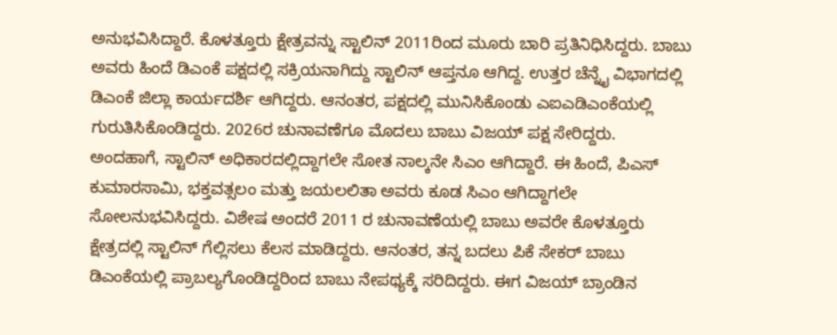ಅನುಭವಿಸಿದ್ದಾರೆ. ಕೊಳತ್ತೂರು ಕ್ಷೇತ್ರವನ್ನು ಸ್ಟಾಲಿನ್ 2011ರಿಂದ ಮೂರು ಬಾರಿ ಪ್ರತಿನಿಧಿಸಿದ್ದರು. ಬಾಬು ಅವರು ಹಿಂದೆ ಡಿಎಂಕೆ ಪಕ್ಷದಲ್ಲಿ ಸಕ್ರಿಯನಾಗಿದ್ದು ಸ್ಟಾಲಿನ್ ಆಪ್ತನೂ ಆಗಿದ್ದ. ಉತ್ತರ ಚೆನ್ನೈ ವಿಭಾಗದಲ್ಲಿ ಡಿಎಂಕೆ ಜಿಲ್ಲಾ ಕಾರ್ಯದರ್ಶಿ ಆಗಿದ್ದರು. ಆನಂತರ, ಪಕ್ಷದಲ್ಲಿ ಮುನಿಸಿಕೊಂಡು ಎಐಎಡಿಎಂಕೆಯಲ್ಲಿ ಗುರುತಿಸಿಕೊಂಡಿದ್ದರು. 2026ರ ಚುನಾವಣೆಗೂ ಮೊದಲು ಬಾಬು ವಿಜಯ್ ಪಕ್ಷ ಸೇರಿದ್ದರು.
ಅಂದಹಾಗೆ, ಸ್ಟಾಲಿನ್ ಅಧಿಕಾರದಲ್ಲಿದ್ದಾಗಲೇ ಸೋತ ನಾಲ್ಕನೇ ಸಿಎಂ ಆಗಿದ್ದಾರೆ. ಈ ಹಿಂದೆ, ಪಿಎಸ್ ಕುಮಾರಸಾಮಿ, ಭಕ್ತವತ್ಸಲಂ ಮತ್ತು ಜಯಲಲಿತಾ ಅವರು ಕೂಡ ಸಿಎಂ ಆಗಿದ್ದಾಗಲೇ ಸೋಲನುಭವಿಸಿದ್ದರು. ವಿಶೇಷ ಅಂದರೆ 2011 ರ ಚುನಾವಣೆಯಲ್ಲಿ ಬಾಬು ಅವರೇ ಕೊಳತ್ತೂರು ಕ್ಷೇತ್ರದಲ್ಲಿ ಸ್ಟಾಲಿನ್ ಗೆಲ್ಲಿಸಲು ಕೆಲಸ ಮಾಡಿದ್ದರು. ಆನಂತರ, ತನ್ನ ಬದಲು ಪಿಕೆ ಸೇಕರ್ ಬಾಬು ಡಿಎಂಕೆಯಲ್ಲಿ ಪ್ರಾಬಲ್ಯಗೊಂಡಿದ್ದರಿಂದ ಬಾಬು ನೇಪಥ್ಯಕ್ಕೆ ಸರಿದಿದ್ದರು. ಈಗ ವಿಜಯ್ ಬ್ರಾಂಡಿನ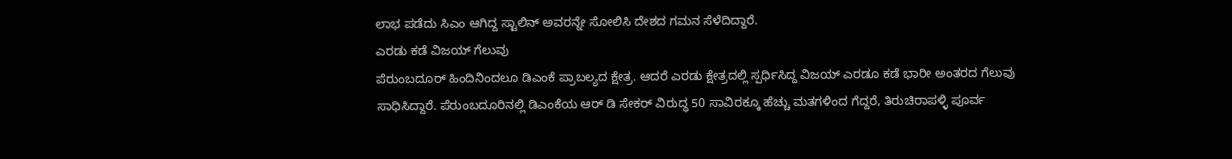ಲಾಭ ಪಡೆದು ಸಿಎಂ ಆಗಿದ್ದ ಸ್ಟಾಲಿನ್ ಅವರನ್ನೇ ಸೋಲಿಸಿ ದೇಶದ ಗಮನ ಸೆಳೆದಿದ್ದಾರೆ.
ಎರಡು ಕಡೆ ವಿಜಯ್ ಗೆಲುವು
ಪೆರುಂಬದೂರ್ ಹಿಂದಿನಿಂದಲೂ ಡಿಎಂಕೆ ಪ್ರಾಬಲ್ಯದ ಕ್ಷೇತ್ರ. ಆದರೆ ಎರಡು ಕ್ಷೇತ್ರದಲ್ಲಿ ಸ್ಪರ್ಧಿಸಿದ್ದ ವಿಜಯ್ ಎರಡೂ ಕಡೆ ಭಾರೀ ಅಂತರದ ಗೆಲುವು ಸಾಧಿಸಿದ್ದಾರೆ. ಪೆರುಂಬದೂರಿನಲ್ಲಿ ಡಿಎಂಕೆಯ ಆರ್ ಡಿ ಸೇಕರ್ ವಿರುದ್ಧ 50 ಸಾವಿರಕ್ಕೂ ಹೆಚ್ಚು ಮತಗಳಿಂದ ಗೆದ್ದರೆ, ತಿರುಚಿರಾಪಳ್ಳಿ ಪೂರ್ವ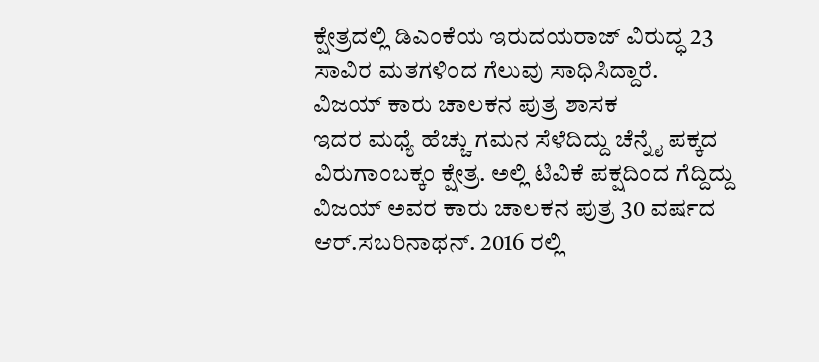ಕ್ಷೇತ್ರದಲ್ಲಿ ಡಿಎಂಕೆಯ ಇರುದಯರಾಜ್ ವಿರುದ್ಧ 23 ಸಾವಿರ ಮತಗಳಿಂದ ಗೆಲುವು ಸಾಧಿಸಿದ್ದಾರೆ.
ವಿಜಯ್ ಕಾರು ಚಾಲಕನ ಪುತ್ರ ಶಾಸಕ
ಇದರ ಮಧ್ಯೆ ಹೆಚ್ಚು ಗಮನ ಸೆಳೆದಿದ್ದು ಚೆನ್ನೈ ಪಕ್ಕದ ವಿರುಗಾಂಬಕ್ಕಂ ಕ್ಷೇತ್ರ. ಅಲ್ಲಿ ಟಿವಿಕೆ ಪಕ್ಷದಿಂದ ಗೆದ್ದಿದ್ದು ವಿಜಯ್ ಅವರ ಕಾರು ಚಾಲಕನ ಪುತ್ರ 30 ವರ್ಷದ ಆರ್.ಸಬರಿನಾಥನ್. 2016 ರಲ್ಲಿ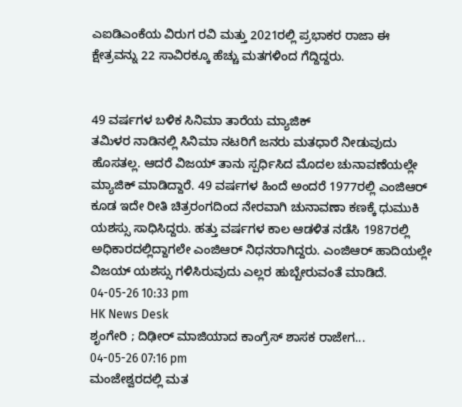ಎಐಡಿಎಂಕೆಯ ವಿರುಗ ರವಿ ಮತ್ತು 2021ರಲ್ಲಿ ಪ್ರಭಾಕರ ರಾಜಾ ಈ ಕ್ಷೇತ್ರವನ್ನು 22 ಸಾವಿರಕ್ಕೂ ಹೆಚ್ಚು ಮತಗಳಿಂದ ಗೆದ್ದಿದ್ದರು.


49 ವರ್ಷಗಳ ಬಳಿಕ ಸಿನಿಮಾ ತಾರೆಯ ಮ್ಯಾಜಿಕ್
ತಮಿಳರ ನಾಡಿನಲ್ಲಿ ಸಿನಿಮಾ ನಟರಿಗೆ ಜನರು ಮತಧಾರೆ ನೀಡುವುದು ಹೊಸತಲ್ಲ. ಆದರೆ ವಿಜಯ್ ತಾನು ಸ್ಪರ್ಧಿಸಿದ ಮೊದಲ ಚುನಾವಣೆಯಲ್ಲೇ ಮ್ಯಾಜಿಕ್ ಮಾಡಿದ್ದಾರೆ. 49 ವರ್ಷಗಳ ಹಿಂದೆ ಅಂದರೆ 1977ರಲ್ಲಿ ಎಂಜಿಆರ್ ಕೂಡ ಇದೇ ರೀತಿ ಚಿತ್ರರಂಗದಿಂದ ನೇರವಾಗಿ ಚುನಾವಣಾ ಕಣಕ್ಕೆ ಧುಮುಕಿ ಯಶಸ್ಸು ಸಾಧಿಸಿದ್ದರು. ಹತ್ತು ವರ್ಷಗಳ ಕಾಲ ಆಡಳಿತ ನಡೆಸಿ 1987ರಲ್ಲಿ ಅಧಿಕಾರದಲ್ಲಿದ್ದಾಗಲೇ ಎಂಜಿಆರ್ ನಿಧನರಾಗಿದ್ದರು. ಎಂಜಿಆರ್ ಹಾದಿಯಲ್ಲೇ ವಿಜಯ್ ಯಶಸ್ಸು ಗಳಿಸಿರುವುದು ಎಲ್ಲರ ಹುಬ್ಬೇರುವಂತೆ ಮಾಡಿದೆ.
04-05-26 10:33 pm
HK News Desk
ಶೃಂಗೇರಿ ; ದಿಢೀರ್ ಮಾಜಿಯಾದ ಕಾಂಗ್ರೆಸ್ ಶಾಸಕ ರಾಜೇಗ...
04-05-26 07:16 pm
ಮಂಜೇಶ್ವರದಲ್ಲಿ ಮತ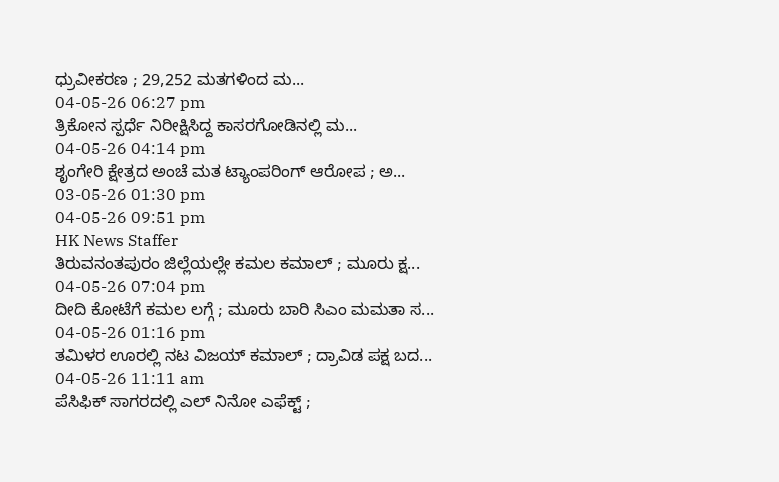ಧ್ರುವೀಕರಣ ; 29,252 ಮತಗಳಿಂದ ಮ...
04-05-26 06:27 pm
ತ್ರಿಕೋನ ಸ್ಪರ್ಧೆ ನಿರೀಕ್ಷಿಸಿದ್ದ ಕಾಸರಗೋಡಿನಲ್ಲಿ ಮ...
04-05-26 04:14 pm
ಶೃಂಗೇರಿ ಕ್ಷೇತ್ರದ ಅಂಚೆ ಮತ ಟ್ಯಾಂಪರಿಂಗ್ ಆರೋಪ ; ಅ...
03-05-26 01:30 pm
04-05-26 09:51 pm
HK News Staffer
ತಿರುವನಂತಪುರಂ ಜಿಲ್ಲೆಯಲ್ಲೇ ಕಮಲ ಕಮಾಲ್ ; ಮೂರು ಕ್ಷ...
04-05-26 07:04 pm
ದೀದಿ ಕೋಟೆಗೆ ಕಮಲ ಲಗ್ಗೆ ; ಮೂರು ಬಾರಿ ಸಿಎಂ ಮಮತಾ ಸ...
04-05-26 01:16 pm
ತಮಿಳರ ಊರಲ್ಲಿ ನಟ ವಿಜಯ್ ಕಮಾಲ್ ; ದ್ರಾವಿಡ ಪಕ್ಷ ಬದ...
04-05-26 11:11 am
ಪೆಸಿಫಿಕ್ ಸಾಗರದಲ್ಲಿ ಎಲ್ ನಿನೋ ಎಫೆಕ್ಟ್ ;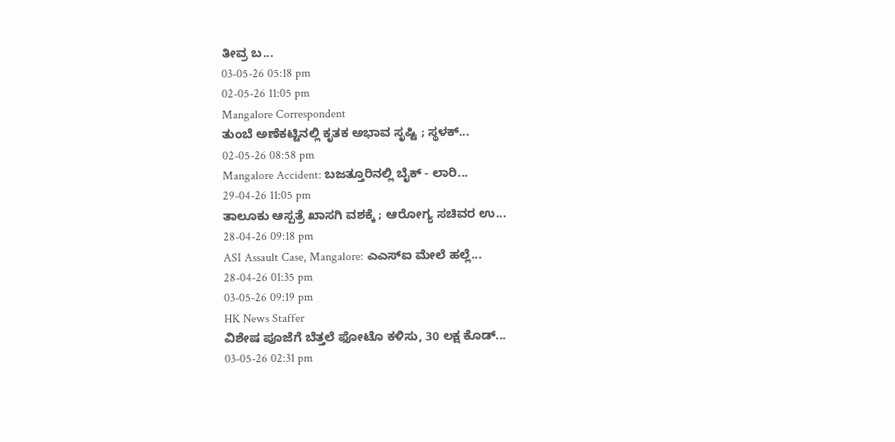ತೀವ್ರ ಬ...
03-05-26 05:18 pm
02-05-26 11:05 pm
Mangalore Correspondent
ತುಂಬೆ ಅಣೆಕಟ್ಟಿನಲ್ಲಿ ಕೃತಕ ಅಭಾವ ಸೃಷ್ಟಿ ; ಸ್ಥಳಕ್...
02-05-26 08:58 pm
Mangalore Accident: ಬಜತ್ತೂರಿನಲ್ಲಿ ಬೈಕ್ - ಲಾರಿ...
29-04-26 11:05 pm
ತಾಲೂಕು ಆಸ್ಪತ್ರೆ ಖಾಸಗಿ ವಶಕ್ಕೆ ; ಆರೋಗ್ಯ ಸಚಿವರ ಉ...
28-04-26 09:18 pm
ASI Assault Case, Mangalore: ಎಎಸ್ಐ ಮೇಲೆ ಹಲ್ಲೆ...
28-04-26 01:35 pm
03-05-26 09:19 pm
HK News Staffer
ವಿಶೇಷ ಪೂಜೆಗೆ ಬೆತ್ತಲೆ ಫೋಟೊ ಕಳಿಸು, 30 ಲಕ್ಷ ಕೊಡ್...
03-05-26 02:31 pm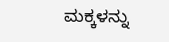ಮಕ್ಕಳನ್ನು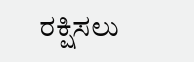ರಕ್ಷಿಸಲು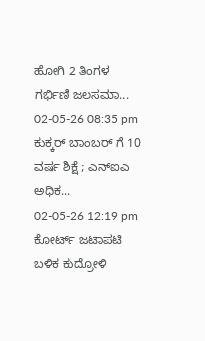ಹೋಗಿ 2 ತಿಂಗಳ ಗರ್ಭಿಣಿ ಜಲಸಮಾ...
02-05-26 08:35 pm
ಕುಕ್ಕರ್ ಬಾಂಬರ್ ಗೆ 10 ವರ್ಷ ಶಿಕ್ಷೆ ; ಎನ್ಐಎ ಅಧಿಕ...
02-05-26 12:19 pm
ಕೋರ್ಟ್ ಜಟಾಪಟಿ ಬಳಿಕ ಕುದ್ರೋಳಿ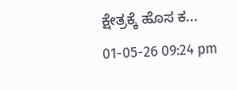ಕ್ಷೇತ್ರಕ್ಕೆ ಹೊಸ ಕ...
01-05-26 09:24 pm